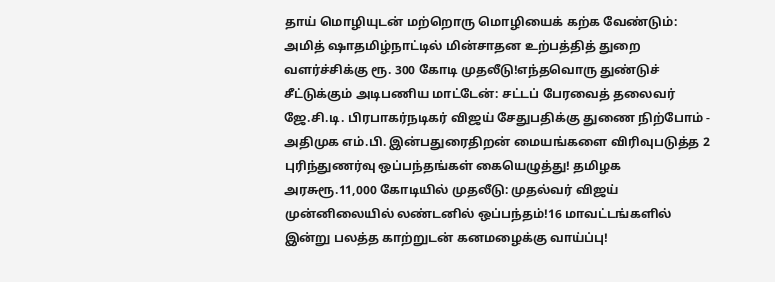தாய் மொழியுடன் மற்றொரு மொழியைக் கற்க வேண்டும்: அமித் ஷாதமிழ்நாட்டில் மின்சாதன உற்பத்தித் துறை வளர்ச்சிக்கு ரூ. 300 கோடி முதலீடு!எந்தவொரு துண்டுச் சீட்டுக்கும் அடிபணிய மாட்டேன்: சட்டப் பேரவைத் தலைவர் ஜே.சி.டி. பிரபாகர்நடிகர் விஜய் சேதுபதிக்கு துணை நிற்போம் - அதிமுக எம்.பி. இன்பதுரைதிறன் மையங்களை விரிவுபடுத்த 2 புரிந்துணர்வு ஒப்பந்தங்கள் கையெழுத்து! தமிழக அரசுரூ.11,000 கோடியில் முதலீடு: முதல்வர் விஜய் முன்னிலையில் லண்டனில் ஒப்பந்தம்!16 மாவட்டங்களில் இன்று பலத்த காற்றுடன் கனமழைக்கு வாய்ப்பு!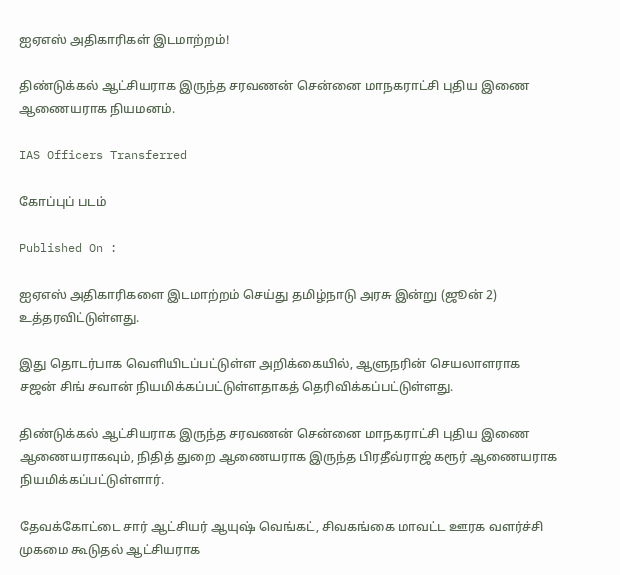ஐஏஎஸ் அதிகாரிகள் இடமாற்றம்!

திண்டுக்கல் ஆட்சியராக இருந்த சரவணன் சென்னை மாநகராட்சி புதிய இணை ஆணையராக நியமனம்.

IAS Officers Transferred

கோப்புப் படம்

Published On :

ஐஏஎஸ் அதிகாரிகளை இடமாற்றம் செய்து தமிழ்நாடு அரசு இன்று (ஜூன் 2) உத்தரவிட்டுள்ளது.

இது தொடர்பாக வெளியிடப்பட்டுள்ள அறிக்கையில், ஆளுநரின் செயலாளராக சஜன் சிங் சவான் நியமிக்கப்பட்டுள்ளதாகத் தெரிவிக்கப்பட்டுள்ளது.

திண்டுக்கல் ஆட்சியராக இருந்த சரவணன் சென்னை மாநகராட்சி புதிய இணை ஆணையராகவும், நிதித் துறை ஆணையராக இருந்த பிரதீவ்ராஜ் கரூர் ஆணையராக நியமிக்கப்பட்டுள்ளார்.

தேவக்கோட்டை சார் ஆட்சியர் ஆயுஷ் வெங்கட், சிவகங்கை மாவட்ட ஊரக வளர்ச்சி முகமை கூடுதல் ஆட்சியராக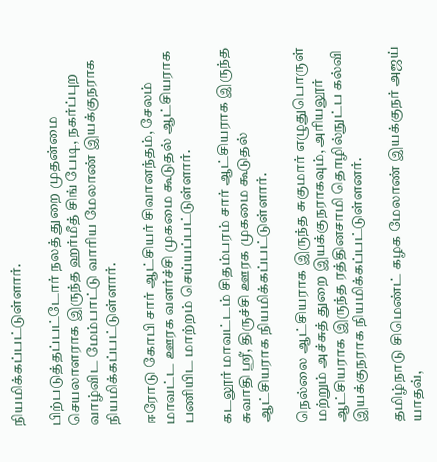நியமிக்கப்பட்டுள்ளார்.

பிற்படுத்தப்பட்டோர் நலத் துறை முதன்மை செயலாளராக இருந்த ஹர்மீத் சிங் பேடி, நகர்ப்புற வாழ்விட மேம்பாட்டு வாரிய மேலாண் இயக்குநராக நியமிக்கப்பட்டுள்ளார்.

ஈரோடு கோபி சார் ஆட்சியர் சிவானந்தம், சேலம் மாவட்ட ஊரக வளர்ச்சி முகமை கூடுதல் ஆட்சியராக பணியிட மாற்றம் செய்யப்பட்டுள்ளார்.

கடலூர் மாவட்டம் சிதம்பரம் சார் ஆட்சியராக இருந்த சுவாதி ஸ்ரீ, திருச்சி ஊரக முகமை கூடுதல் ஆட்சியராக நியமிக்கப்பட்டுள்ளார்.

நெல்லை ஆட்சியராக இருந்த சுகுமார் எழுதுபொருள் மற்றும் அச்சுத் துறை இயக்குநராகவும், அரியலூர் ஆட்சியராக இருந்த ரத்தினசாமி தொழில்நுட்ப கல்வி இயக்குநராக நியமிக்கப்பட்டுள்ளனர்.

தமிழ்நாடு சிமெண்ட் கழக மேலாண் இயக்குநர் அஜய் யாதவ்,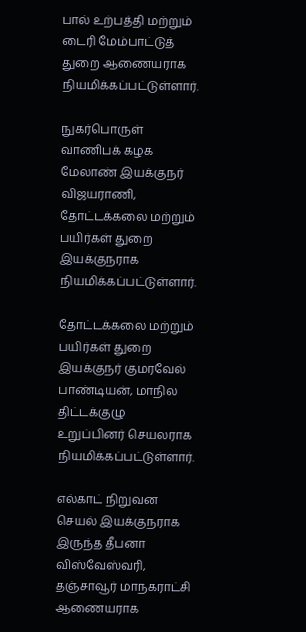பால் உற்பத்தி மற்றும் டைரி மேம்பாட்டுத் துறை ஆணையராக நியமிக்கப்பட்டுள்ளார்.

நுகர்பொருள் வாணிபக் கழக மேலாண் இயக்குநர் விஜயராணி, தோட்டக்கலை மற்றும் பயிர்கள் துறை இயக்குநராக நியமிக்கப்பட்டுள்ளார்.

தோட்டக்கலை மற்றும் பயிர்கள் துறை இயக்குநர் குமரவேல் பாண்டியன், மாநில திட்டக்குழு உறுப்பினர் செயலராக நியமிக்கப்பட்டுள்ளார்.

எல்காட் நிறுவன செயல் இயக்குநராக இருந்த தீபனா விஸ்வேஸ்வரி, தஞ்சாவூர் மாநகராட்சி ஆணையராக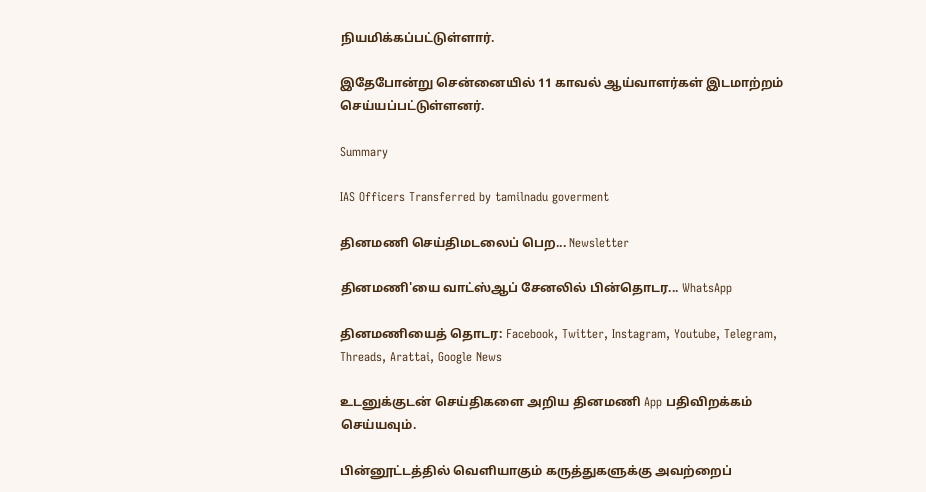நியமிக்கப்பட்டுள்ளார்.

இதேபோன்று சென்னையில் 11 காவல் ஆய்வாளர்கள் இடமாற்றம் செய்யப்பட்டுள்ளனர்.

Summary

IAS Officers Transferred by tamilnadu goverment

தினமணி செய்திமடலைப் பெற... Newsletter

தினமணி'யை வாட்ஸ்ஆப் சேனலில் பின்தொடர... WhatsApp

தினமணியைத் தொடர: Facebook, Twitter, Instagram, Youtube, Telegram, Threads, Arattai, Google News

உடனுக்குடன் செய்திகளை அறிய தினமணி App பதிவிறக்கம் செய்யவும்.

பின்னூட்டத்தில் வெளியாகும் கருத்துகளுக்கு அவற்றைப்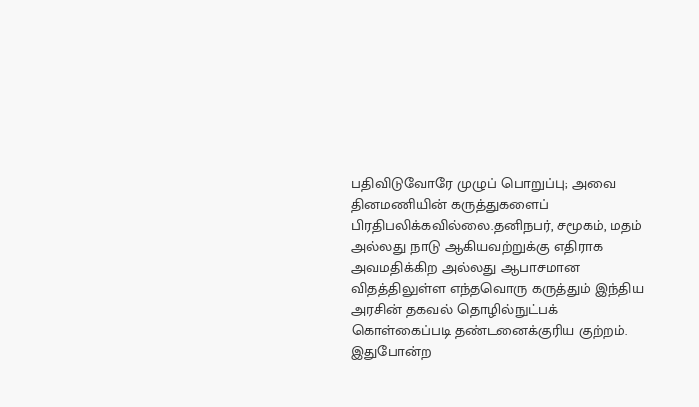பதிவிடுவோரே முழுப் பொறுப்பு; அவை தினமணியின் கருத்துகளைப் பிரதிபலிக்கவில்லை.தனிநபர், சமூகம், மதம் அல்லது நாடு ஆகியவற்றுக்கு எதிராக அவமதிக்கிற அல்லது ஆபாசமான விதத்திலுள்ள எந்தவொரு கருத்தும் இந்திய அரசின் தகவல் தொழில்நுட்பக் கொள்கைப்படி தண்டனைக்குரிய குற்றம். இதுபோன்ற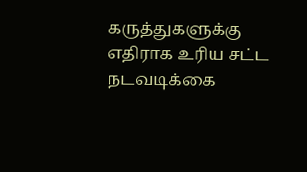கருத்துகளுக்கு எதிராக உரிய சட்ட நடவடிக்கை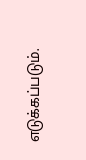எடுக்கப்படும்.